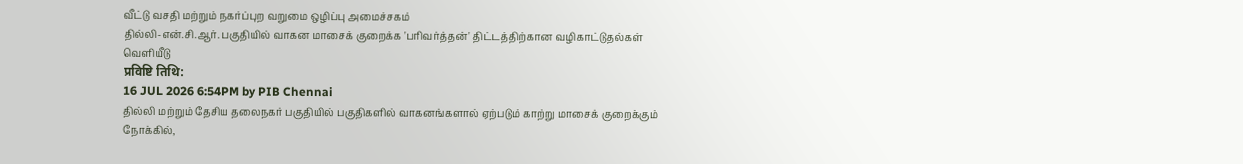வீட்டு வசதி மற்றும் நகர்ப்புற வறுமை ஒழிப்பு அமைச்சகம்
தில்லி-என்.சி.ஆர். பகுதியில் வாகன மாசைக் குறைக்க 'பரிவர்த்தன்' திட்டத்திற்கான வழிகாட்டுதல்கள் வெளியீடு
प्रविष्टि तिथि:
16 JUL 2026 6:54PM by PIB Chennai
தில்லி மற்றும் தேசிய தலைநகர் பகுதியில் பகுதிகளில் வாகனங்களால் ஏற்படும் காற்று மாசைக் குறைக்கும் நோக்கில்,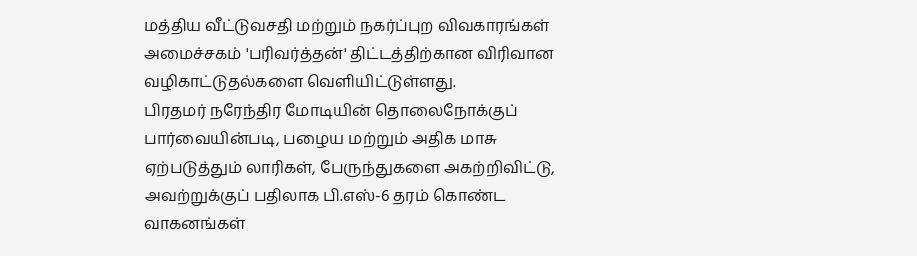மத்திய வீட்டுவசதி மற்றும் நகர்ப்புற விவகாரங்கள் அமைச்சகம் 'பரிவர்த்தன்' திட்டத்திற்கான விரிவான வழிகாட்டுதல்களை வெளியிட்டுள்ளது.
பிரதமர் நரேந்திர மோடியின் தொலைநோக்குப் பார்வையின்படி, பழைய மற்றும் அதிக மாசு ஏற்படுத்தும் லாரிகள், பேருந்துகளை அகற்றிவிட்டு, அவற்றுக்குப் பதிலாக பி.எஸ்-6 தரம் கொண்ட வாகனங்கள்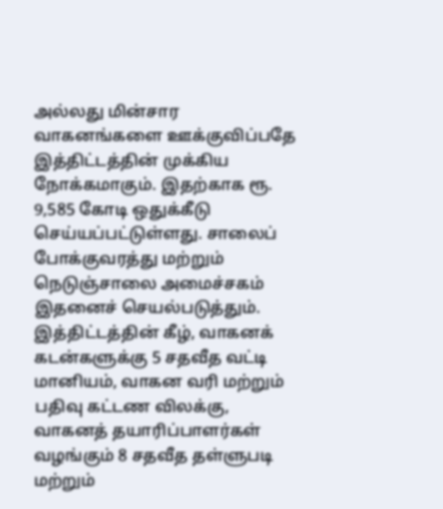அல்லது மின்சார வாகனங்களை ஊக்குவிப்பதே இத்திட்டத்தின் முக்கிய நோக்கமாகும். இதற்காக ரூ. 9,585 கோடி ஒதுக்கீடு செய்யப்பட்டுள்ளது. சாலைப் போக்குவரத்து மற்றும் நெடுஞ்சாலை அமைச்சகம் இதனைச் செயல்படுத்தும்.
இத்திட்டத்தின் கீழ், வாகனக் கடன்களுக்கு 5 சதவீத வட்டி மானியம், வாகன வரி மற்றும் பதிவு கட்டண விலக்கு, வாகனத் தயாரிப்பாளர்கள் வழங்கும் 8 சதவீத தள்ளுபடி மற்றும்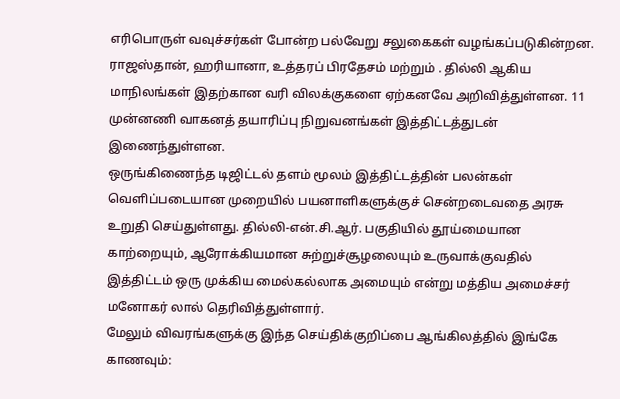எரிபொருள் வவுச்சர்கள் போன்ற பல்வேறு சலுகைகள் வழங்கப்படுகின்றன. ராஜஸ்தான், ஹரியானா, உத்தரப் பிரதேசம் மற்றும் . தில்லி ஆகிய மாநிலங்கள் இதற்கான வரி விலக்குகளை ஏற்கனவே அறிவித்துள்ளன. 11 முன்னணி வாகனத் தயாரிப்பு நிறுவனங்கள் இத்திட்டத்துடன் இணைந்துள்ளன.
ஒருங்கிணைந்த டிஜிட்டல் தளம் மூலம் இத்திட்டத்தின் பலன்கள் வெளிப்படையான முறையில் பயனாளிகளுக்குச் சென்றடைவதை அரசு உறுதி செய்துள்ளது. தில்லி-என்.சி.ஆர். பகுதியில் தூய்மையான காற்றையும், ஆரோக்கியமான சுற்றுச்சூழலையும் உருவாக்குவதில் இத்திட்டம் ஒரு முக்கிய மைல்கல்லாக அமையும் என்று மத்திய அமைச்சர் மனோகர் லால் தெரிவித்துள்ளார்.
மேலும் விவரங்களுக்கு இந்த செய்திக்குறிப்பை ஆங்கிலத்தில் இங்கே காணவும்: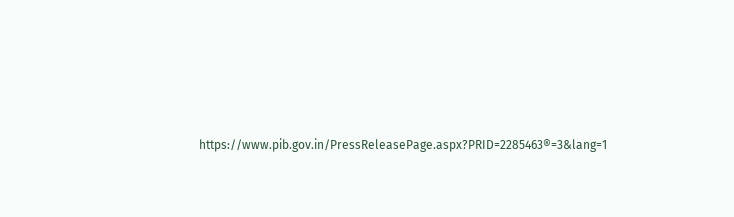https://www.pib.gov.in/PressReleasePage.aspx?PRID=2285463®=3&lang=1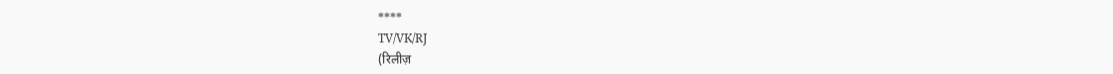****
TV/VK/RJ
(रिलीज़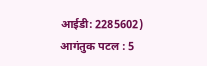आईडी: 2285602)
आगंतुक पटल : 5